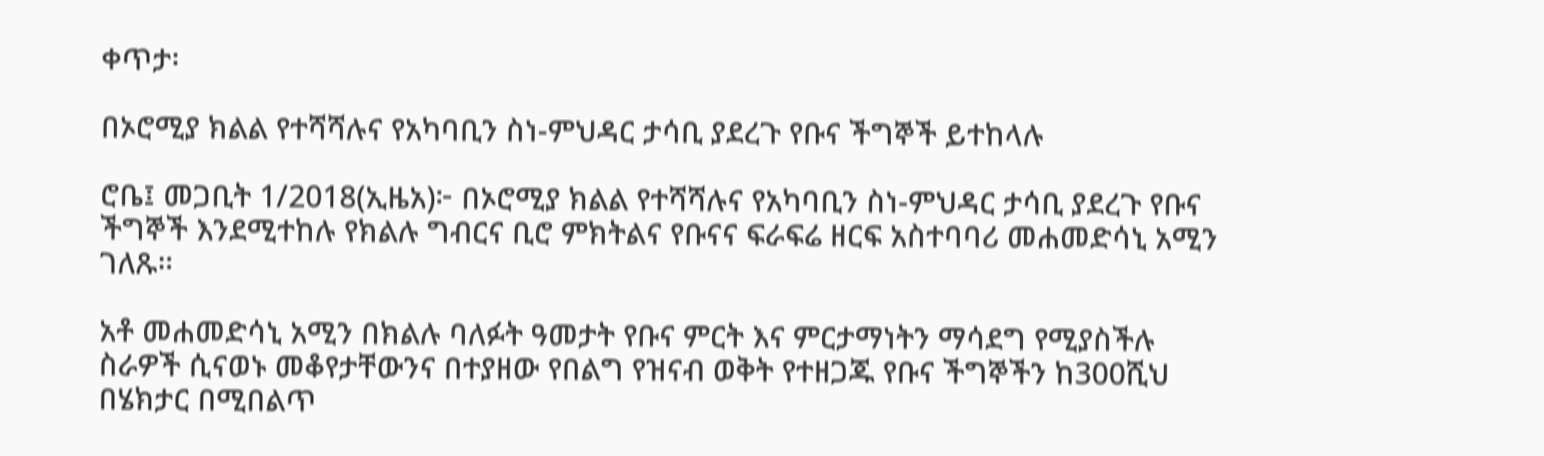ቀጥታ፡

በኦሮሚያ ክልል የተሻሻሉና የአካባቢን ስነ-ምህዳር ታሳቢ ያደረጉ የቡና ችግኞች ይተከላሉ

ሮቤ፤ መጋቢት 1/2018(ኢዜአ)፦ በኦሮሚያ ክልል የተሻሻሉና የአካባቢን ስነ-ምህዳር ታሳቢ ያደረጉ የቡና ችግኞች እንደሚተከሉ የክልሉ ግብርና ቢሮ ምክትልና የቡናና ፍራፍሬ ዘርፍ አስተባባሪ መሐመድሳኒ አሚን ገለጹ።

አቶ መሐመድሳኒ አሚን በክልሉ ባለፉት ዓመታት የቡና ምርት እና ምርታማነትን ማሳደግ የሚያስችሉ ስራዎች ሲናወኑ መቆየታቸውንና በተያዘው የበልግ የዝናብ ወቅት የተዘጋጁ የቡና ችግኞችን ከ300ሺህ በሄክታር በሚበልጥ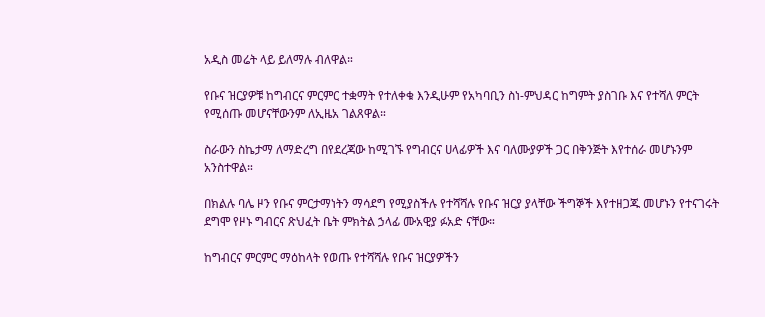አዲስ መሬት ላይ ይለማሉ ብለዋል።

የቡና ዝርያዎቹ ከግብርና ምርምር ተቋማት የተለቀቁ እንዲሁም የአካባቢን ስነ-ምህዳር ከግምት ያስገቡ እና የተሻለ ምርት የሚሰጡ መሆናቸውንም ለኢዜአ ገልጸዋል።

ስራውን ስኬታማ ለማድረግ በየደረጃው ከሚገኙ የግብርና ሀላፊዎች እና ባለሙያዎች ጋር በቅንጅት እየተሰራ መሆኑንም አንስተዋል።

በክልሉ ባሌ ዞን የቡና ምርታማነትን ማሳደግ የሚያስችሉ የተሻሻሉ የቡና ዝርያ ያላቸው ችግኞች እየተዘጋጁ መሆኑን የተናገሩት ደግሞ የዞኑ ግብርና ጽህፈት ቤት ምክትል ኃላፊ ሙአዊያ ፉአድ ናቸው።

ከግብርና ምርምር ማዕከላት የወጡ የተሻሻሉ የቡና ዝርያዎችን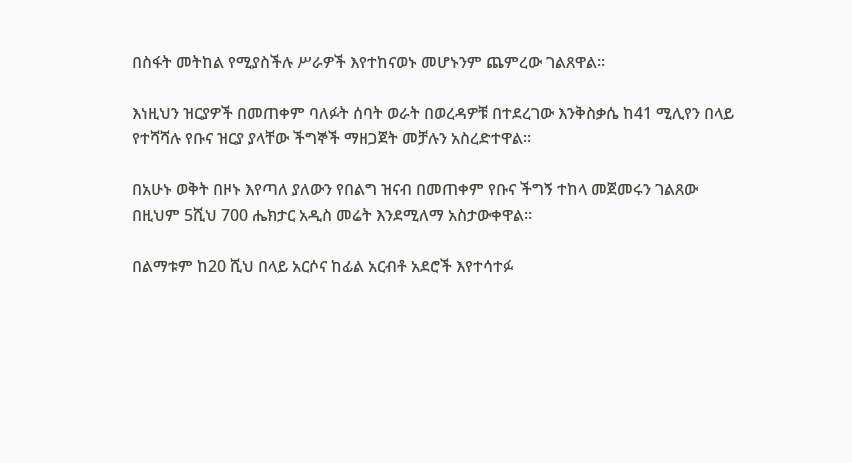በስፋት መትከል የሚያስችሉ ሥራዎች እየተከናወኑ መሆኑንም ጨምረው ገልጸዋል።

እነዚህን ዝርያዎች በመጠቀም ባለፉት ሰባት ወራት በወረዳዎቹ በተደረገው እንቅስቃሴ ከ41 ሚሊየን በላይ የተሻሻሉ የቡና ዝርያ ያላቸው ችግኞች ማዘጋጀት መቻሉን አስረድተዋል።

በአሁኑ ወቅት በዞኑ እየጣለ ያለውን የበልግ ዝናብ በመጠቀም የቡና ችግኝ ተከላ መጀመሩን ገልጸው በዚህም 5ሺህ 700 ሔክታር አዲስ መሬት እንደሚለማ አስታውቀዋል።

በልማቱም ከ20 ሺህ በላይ አርሶና ከፊል አርብቶ አደሮች እየተሳተፉ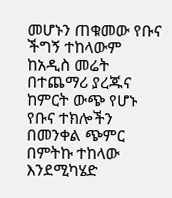መሆኑን ጠቁመው የቡና ችግኝ ተከላውም ከአዲስ መሬት በተጨማሪ ያረጁና ከምርት ውጭ የሆኑ የቡና ተክሎችን በመንቀል ጭምር በምትኩ ተከላው እንደሚካሄድ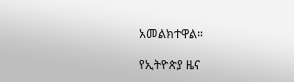አመልክተዋል።

የኢትዮጵያ ዜና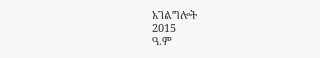አገልግሎት
2015
ዓ.ም